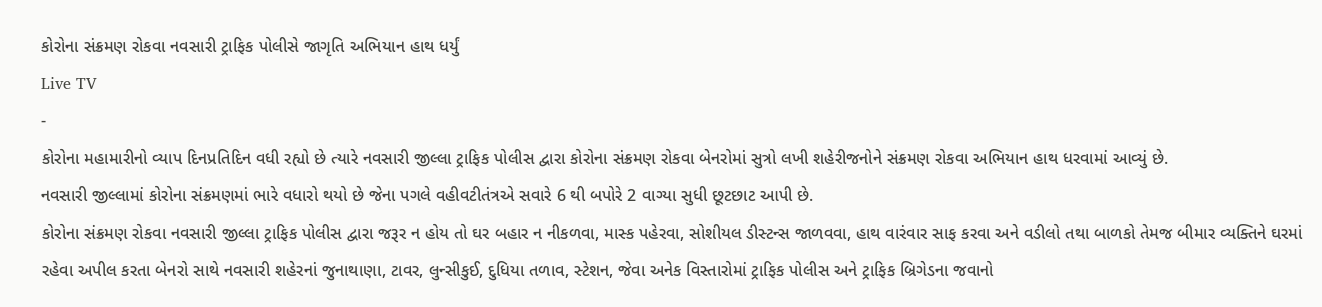કોરોના સંક્રમણ રોકવા નવસારી ટ્રાફિક પોલીસે જાગૃતિ અભિયાન હાથ ધર્યું
Live TV
-
કોરોના મહામારીનો વ્યાપ દિનપ્રતિદિન વધી રહ્યો છે ત્યારે નવસારી જીલ્લા ટ્રાફિક પોલીસ દ્વારા કોરોના સંક્રમણ રોકવા બેનરોમાં સુત્રો લખી શહેરીજનોને સંક્રમણ રોકવા અભિયાન હાથ ધરવામાં આવ્યું છે.
નવસારી જીલ્લામાં કોરોના સંક્રમણમાં ભારે વધારો થયો છે જેના પગલે વહીવટીતંત્રએ સવારે 6 થી બપોરે 2 વાગ્યા સુધી છૂટછાટ આપી છે.
કોરોના સંક્રમણ રોકવા નવસારી જીલ્લા ટ્રાફિક પોલીસ દ્વારા જરૂર ન હોય તો ઘર બહાર ન નીકળવા, માસ્ક પહેરવા, સોશીયલ ડીસ્ટન્સ જાળવવા, હાથ વારંવાર સાફ કરવા અને વડીલો તથા બાળકો તેમજ બીમાર વ્યક્તિને ઘરમાં રહેવા અપીલ કરતા બેનરો સાથે નવસારી શહેરનાં જુનાથાણા, ટાવર, લુન્સીકુઈ, દુધિયા તળાવ, સ્ટેશન, જેવા અનેક વિસ્તારોમાં ટ્રાફિક પોલીસ અને ટ્રાફિક બ્રિગેડના જવાનો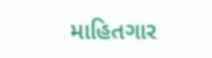માહિતગાર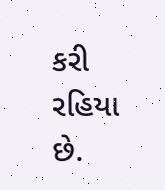કરી રહિયા છે.